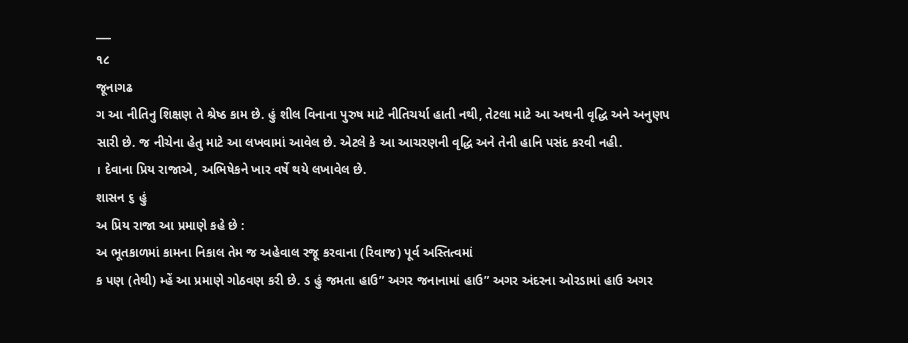___
૧૮
જૂનાગઢ
ગ આ નીતિનુ શિક્ષણ તે શ્રેષ્ઠ કામ છે. હું શીલ વિનાના પુરુષ માટે નીતિચર્યા હાતી નથી, તેટલા માટે આ અથની વૃદ્ધિ અને અનુણપ સારી છે. જ નીચેના હેતુ માટે આ લખવામાં આવેલ છે. એટલે કે આ આચરણની વૃદ્ધિ અને તેની હાનિ પસંદ કરવી નહી.
। દેવાના પ્રિય રાજાએ, અભિષેકને ખાર વર્ષે થયે લખાવેલ છે.
શાસન ૬ હું
અ પ્રિય રાજા આ પ્રમાણે કહે છે :
અ ભૂતકાળમાં કામના નિકાલ તેમ જ અહેવાલ રજૂ કરવાના (રિવાજ) પૂર્વ અસ્તિત્વમાં
ક પણ (તેથી) મ્હેં આ પ્રમાણે ગોઠવણ કરી છે. ડ હું જમતા હાઉ” અગર જનાનામાં હાઉ” અગર અંદરના ઓરડામાં હાઉ અગર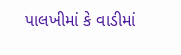પાલખીમાં કે વાડીમાં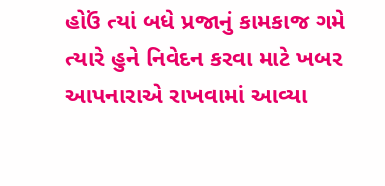હોઉં ત્યાં બધે પ્રજાનું કામકાજ ગમે ત્યારે હુને નિવેદન કરવા માટે ખબર આપનારાએ રાખવામાં આવ્યા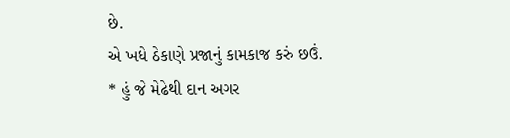છે.
એ ખધે ઠેકાણે પ્રજાનું કામકાજ કરું છઉં.
* હું જે મેઢેથી દાન અગર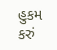હુકમ કરું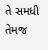તે સમધી તેમજ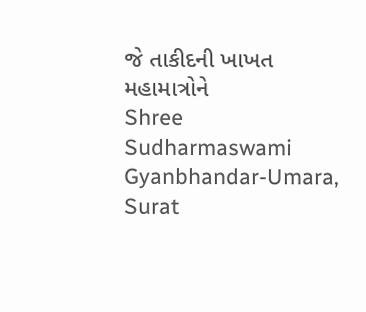જે તાકીદની ખાખત મહામાત્રોને
Shree Sudharmaswami Gyanbhandar-Umara, Surat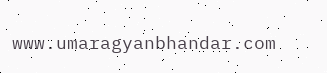www.umaragyanbhandar.com